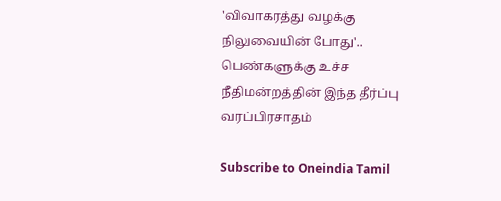'விவாகரத்து வழக்கு நிலுவையின் போது'.. பெண்களுக்கு உச்ச நீதிமன்றத்தின் இந்த தீர்ப்பு வரப்பிரசாதம்

Subscribe to Oneindia Tamil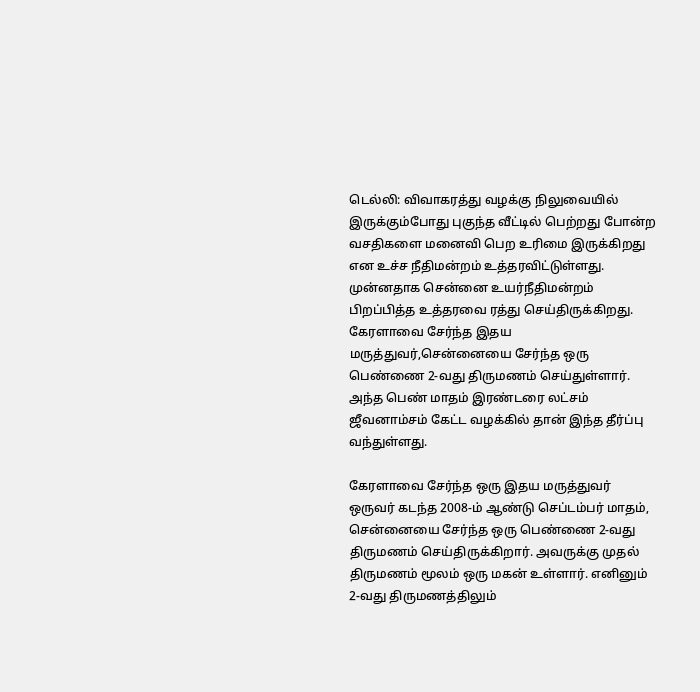டெல்லி: விவாகரத்து வழக்கு நிலுவையில் இருக்கும்போது புகுந்த வீட்டில் பெற்றது போன்ற வசதிகளை மனைவி பெற உரிமை இருக்கிறது என உச்ச நீதிமன்றம் உத்தரவிட்டுள்ளது. முன்னதாக சென்னை உயர்நீதிமன்றம் பிறப்பித்த உத்தரவை ரத்து செய்திருக்கிறது. கேரளாவை சேர்ந்த இதய மருத்துவர்,சென்னையை சேர்ந்த ஒரு பெண்ணை 2-வது திருமணம் செய்துள்ளார். அந்த பெண் மாதம் இரண்டரை லட்சம் ஜீவனாம்சம் கேட்ட வழக்கில் தான் இந்த தீர்ப்பு வந்துள்ளது.

கேரளாவை சேர்ந்த ஒரு இதய மருத்துவர் ஒருவர் கடந்த 2008-ம் ஆண்டு செப்டம்பர் மாதம், சென்னையை சேர்ந்த ஒரு பெண்ணை 2-வது திருமணம் செய்திருக்கிறார். அவருக்கு முதல் திருமணம் மூலம் ஒரு மகன் உள்ளார். எனினும் 2-வது திருமணத்திலும்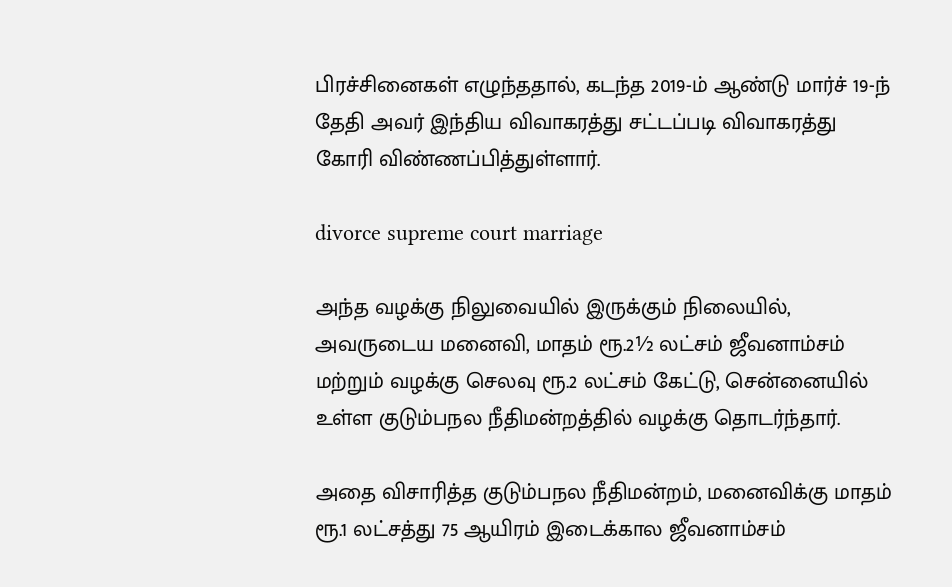பிரச்சினைகள் எழுந்ததால், கடந்த 2019-ம் ஆண்டு மார்ச் 19-ந் தேதி அவர் இந்திய விவாகரத்து சட்டப்படி விவாகரத்து கோரி விண்ணப்பித்துள்ளார்.

divorce supreme court marriage

அந்த வழக்கு நிலுவையில் இருக்கும் நிலையில், அவருடைய மனைவி, மாதம் ரூ.2½ லட்சம் ஜீவனாம்சம் மற்றும் வழக்கு செலவு ரூ.2 லட்சம் கேட்டு, சென்னையில் உள்ள குடும்பநல நீதிமன்றத்தில் வழக்கு தொடர்ந்தார்.

அதை விசாரித்த குடும்பநல நீதிமன்றம், மனைவிக்கு மாதம் ரூ.1 லட்சத்து 75 ஆயிரம் இடைக்கால ஜீவனாம்சம்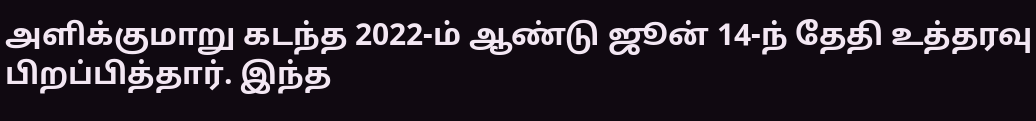அளிக்குமாறு கடந்த 2022-ம் ஆண்டு ஜூன் 14-ந் தேதி உத்தரவு பிறப்பித்தார். இந்த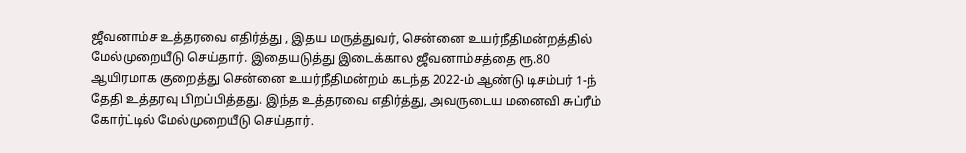ஜீவனாம்ச உத்தரவை எதிர்த்து , இதய மருத்துவர், சென்னை உயர்நீதிமன்றத்தில் மேல்முறையீடு செய்தார். இதையடுத்து இடைக்கால ஜீவனாம்சத்தை ரூ.80 ஆயிரமாக குறைத்து சென்னை உயர்நீதிமன்றம் கடந்த 2022-ம் ஆண்டு டிசம்பர் 1-ந் தேதி உத்தரவு பிறப்பித்தது. இந்த உத்தரவை எதிர்த்து, அவருடைய மனைவி சுப்ரீம் கோர்ட்டில் மேல்முறையீடு செய்தார்.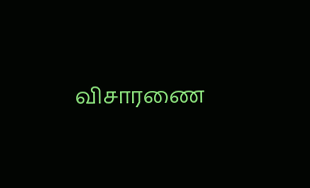விசாரணை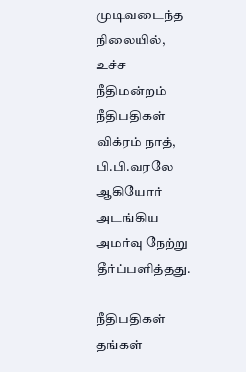முடிவடைந்த நிலையில், உச்ச நீதிமன்றம் நீதிபதிகள் விக்ரம் நாத், பி.பி.வரலே ஆகியோர் அடங்கிய அமர்வு நேற்று தீர்ப்பளித்தது.

நீதிபதிகள் தங்கள்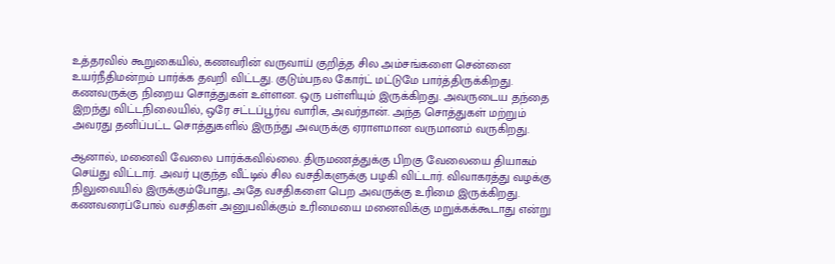உத்தரவில் கூறுகையில், கணவரின் வருவாய் குறித்த சில அம்சங்களை சென்னை உயர்நீதிமன்றம் பார்க்க தவறி விட்டது. குடும்பநல கோர்ட் மட்டுமே பார்த்திருக்கிறது. கணவருக்கு நிறைய சொத்துகள் உள்ளன. ஒரு பள்ளியும் இருக்கிறது. அவருடைய தந்தை இறந்து விட்டநிலையில், ஒரே சட்டப்பூர்வ வாரிசு, அவர்தான். அந்த சொத்துகள் மற்றும் அவரது தனிப்பட்ட சொத்துகளில் இருந்து அவருக்கு ஏராளமான வருமானம் வருகிறது.

ஆனால், மனைவி வேலை பார்க்கவில்லை. திருமணத்துக்கு பிறகு வேலையை தியாகம் செய்து விட்டார். அவர் புகுந்த வீட்டில் சில வசதிகளுக்கு பழகி விட்டார். விவாகரத்து வழக்கு நிலுவையில் இருக்கும்போது, அதே வசதிகளை பெற அவருக்கு உரிமை இருக்கிறது. கணவரைப்போல் வசதிகள் அனுபவிக்கும் உரிமையை மனைவிக்கு மறுக்கக்கூடாது என்று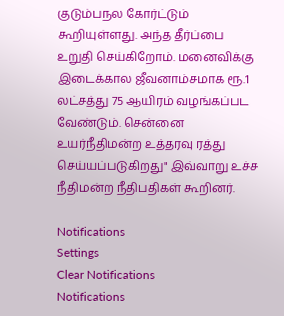குடும்பநல கோர்ட்டும் கூறியுள்ளது. அந்த தீர்ப்பை உறுதி செய்கிறோம். மனைவிக்கு இடைக்கால ஜீவனாம்சமாக ரூ.1 லட்சத்து 75 ஆயிரம் வழங்கப்பட வேண்டும். சென்னை உயர்நீதிமன்ற உத்தரவு ரத்து செய்யப்படுகிறது" இவ்வாறு உச்ச நீதிமன்ற நீதிபதிகள் கூறினர்.

Notifications
Settings
Clear Notifications
Notifications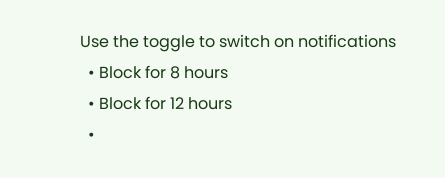Use the toggle to switch on notifications
  • Block for 8 hours
  • Block for 12 hours
  •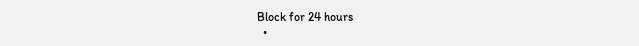Block for 24 hours
  •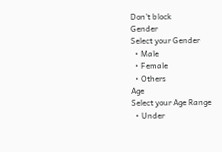Don't block
Gender
Select your Gender
  • Male
  • Female
  • Others
Age
Select your Age Range
  • Under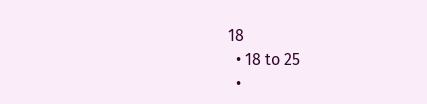18
  • 18 to 25
  •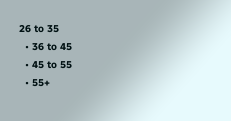26 to 35
  • 36 to 45
  • 45 to 55
  • 55+